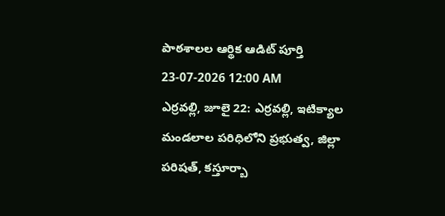పాఠశాలల ఆర్థిక ఆడిట్ పూర్తి
23-07-2026 12:00 AM
ఎర్రవల్లి, జూలై 22: ఎర్రవల్లి, ఇటిక్యాల మండలాల పరిధిలోని ప్రభుత్వ, జిల్లా పరిషత్, కస్తూర్బా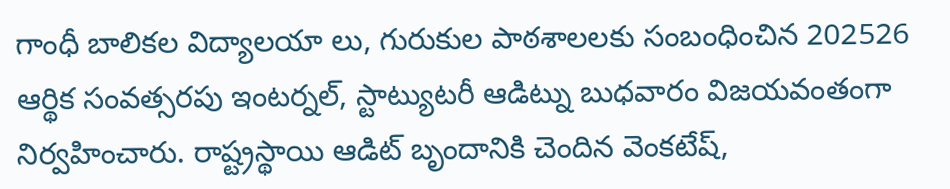గాంధీ బాలికల విద్యాలయా లు, గురుకుల పాఠశాలలకు సంబంధించిన 202526 ఆర్థిక సంవత్సరపు ఇంటర్నల్, స్టాట్యుటరీ ఆడిట్ను బుధవారం విజయవంతంగా నిర్వహించారు. రాష్ట్రస్థాయి ఆడిట్ బృందానికి చెందిన వెంకటేష్,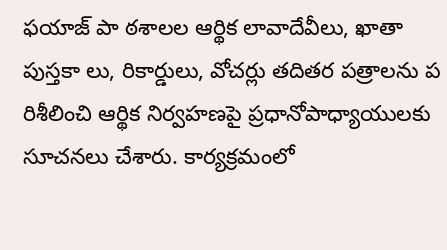ఫయాజ్ పా ఠశాలల ఆర్థిక లావాదేవీలు, ఖాతా పుస్తకా లు, రికార్డులు, వోచర్లు తదితర పత్రాలను ప రిశీలించి ఆర్థిక నిర్వహణపై ప్రధానోపాధ్యాయులకు సూచనలు చేశారు. కార్యక్రమంలో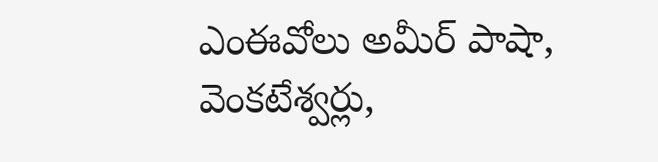ఎంఈవోలు అమీర్ పాషా, వెంకటేశ్వర్లు,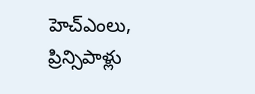హెచ్ఎంలు, ప్రిన్సిపాళ్లు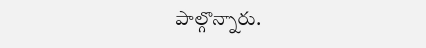పాల్గొన్నారు.